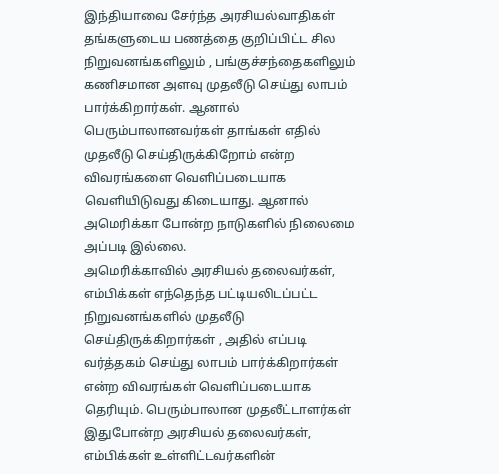இந்தியாவை சேர்ந்த அரசியல்வாதிகள் தங்களுடைய பணத்தை குறிப்பிட்ட சில நிறுவனங்களிலும் , பங்குச்சந்தைகளிலும் கணிசமான அளவு முதலீடு செய்து லாபம் பார்க்கிறார்கள். ஆனால் பெரும்பாலானவர்கள் தாங்கள் எதில் முதலீடு செய்திருக்கிறோம் என்ற விவரங்களை வெளிப்படையாக வெளியிடுவது கிடையாது. ஆனால் அமெரிக்கா போன்ற நாடுகளில் நிலைமை அப்படி இல்லை.
அமெரிக்காவில் அரசியல் தலைவர்கள், எம்பிக்கள் எந்தெந்த பட்டியலிடப்பட்ட நிறுவனங்களில் முதலீடு செய்திருக்கிறார்கள் , அதில் எப்படி வர்த்தகம் செய்து லாபம் பார்க்கிறார்கள் என்ற விவரங்கள் வெளிப்படையாக தெரியும். பெரும்பாலான முதலீட்டாளர்கள் இதுபோன்ற அரசியல் தலைவர்கள், எம்பிக்கள் உள்ளிட்டவர்களின்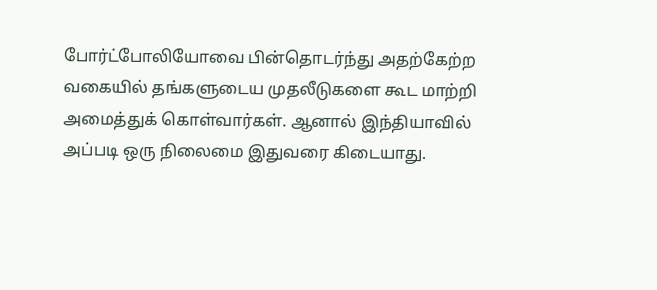போர்ட்போலியோவை பின்தொடர்ந்து அதற்கேற்ற வகையில் தங்களுடைய முதலீடுகளை கூட மாற்றி அமைத்துக் கொள்வார்கள். ஆனால் இந்தியாவில் அப்படி ஒரு நிலைமை இதுவரை கிடையாது.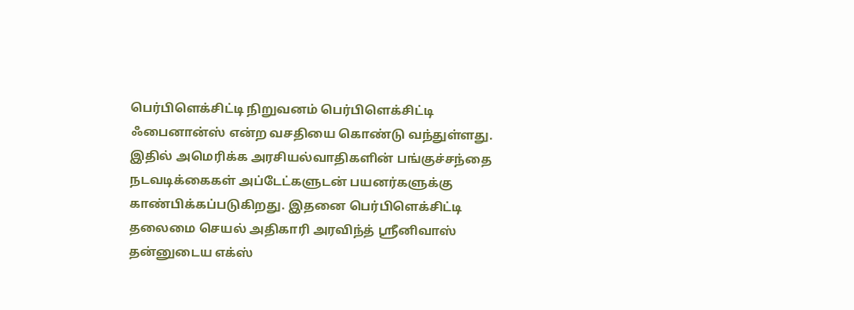பெர்பிளெக்சிட்டி நிறுவனம் பெர்பிளெக்சிட்டி ஃபைனான்ஸ் என்ற வசதியை கொண்டு வந்துள்ளது. இதில் அமெரிக்க அரசியல்வாதிகளின் பங்குச்சந்தை நடவடிக்கைகள் அப்டேட்களுடன் பயனர்களுக்கு காண்பிக்கப்படுகிறது. இதனை பெர்பிளெக்சிட்டி தலைமை செயல் அதிகாரி அரவிந்த் ஸ்ரீனிவாஸ் தன்னுடைய எக்ஸ்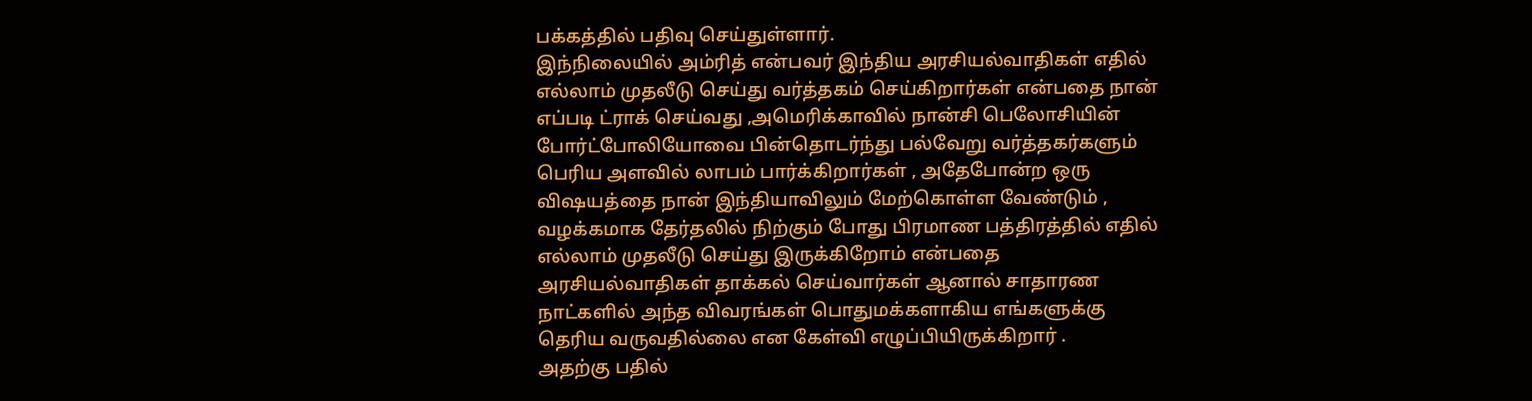பக்கத்தில் பதிவு செய்துள்ளார்.
இந்நிலையில் அம்ரித் என்பவர் இந்திய அரசியல்வாதிகள் எதில் எல்லாம் முதலீடு செய்து வர்த்தகம் செய்கிறார்கள் என்பதை நான் எப்படி ட்ராக் செய்வது ,அமெரிக்காவில் நான்சி பெலோசியின் போர்ட்போலியோவை பின்தொடர்ந்து பல்வேறு வர்த்தகர்களும் பெரிய அளவில் லாபம் பார்க்கிறார்கள் , அதேபோன்ற ஒரு விஷயத்தை நான் இந்தியாவிலும் மேற்கொள்ள வேண்டும் , வழக்கமாக தேர்தலில் நிற்கும் போது பிரமாண பத்திரத்தில் எதில் எல்லாம் முதலீடு செய்து இருக்கிறோம் என்பதை அரசியல்வாதிகள் தாக்கல் செய்வார்கள் ஆனால் சாதாரண நாட்களில் அந்த விவரங்கள் பொதுமக்களாகிய எங்களுக்கு தெரிய வருவதில்லை என கேள்வி எழுப்பியிருக்கிறார் .
அதற்கு பதில்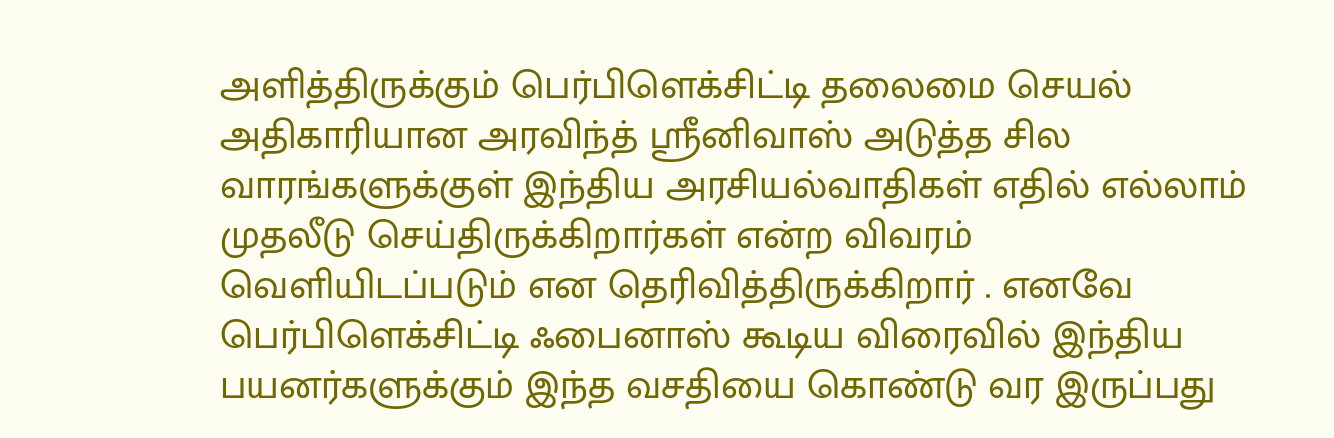அளித்திருக்கும் பெர்பிளெக்சிட்டி தலைமை செயல் அதிகாரியான அரவிந்த் ஸ்ரீனிவாஸ் அடுத்த சில வாரங்களுக்குள் இந்திய அரசியல்வாதிகள் எதில் எல்லாம் முதலீடு செய்திருக்கிறார்கள் என்ற விவரம் வெளியிடப்படும் என தெரிவித்திருக்கிறார் . எனவே பெர்பிளெக்சிட்டி ஃபைனாஸ் கூடிய விரைவில் இந்திய பயனர்களுக்கும் இந்த வசதியை கொண்டு வர இருப்பது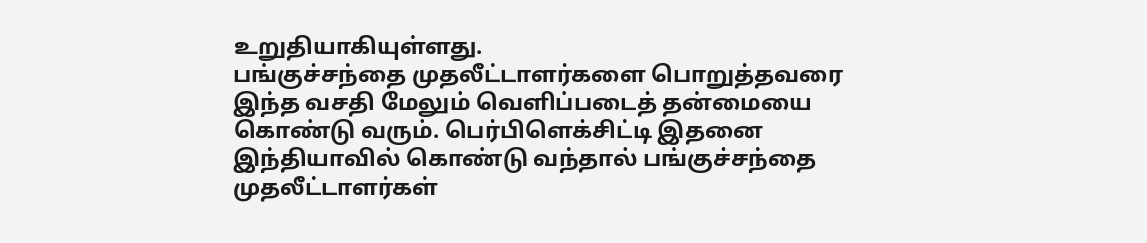உறுதியாகியுள்ளது.
பங்குச்சந்தை முதலீட்டாளர்களை பொறுத்தவரை இந்த வசதி மேலும் வெளிப்படைத் தன்மையை கொண்டு வரும். பெர்பிளெக்சிட்டி இதனை இந்தியாவில் கொண்டு வந்தால் பங்குச்சந்தை முதலீட்டாளர்கள்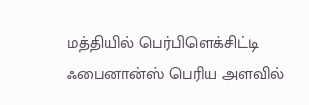மத்தியில் பெர்பிளெக்சிட்டி ஃபைனான்ஸ் பெரிய அளவில்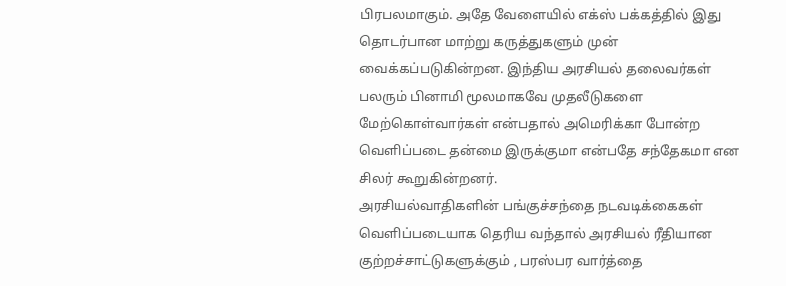பிரபலமாகும். அதே வேளையில் எக்ஸ் பக்கத்தில் இது தொடர்பான மாற்று கருத்துகளும் முன் வைக்கப்படுகின்றன. இந்திய அரசியல் தலைவர்கள் பலரும் பினாமி மூலமாகவே முதலீடுகளை மேற்கொள்வார்கள் என்பதால் அமெரிக்கா போன்ற வெளிப்படை தன்மை இருக்குமா என்பதே சந்தேகமா என சிலர் கூறுகின்றனர்.
அரசியல்வாதிகளின் பங்குச்சந்தை நடவடிக்கைகள் வெளிப்படையாக தெரிய வந்தால் அரசியல் ரீதியான குற்றச்சாட்டுகளுக்கும் , பரஸ்பர வார்த்தை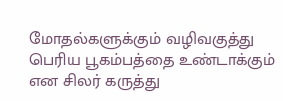மோதல்களுக்கும் வழிவகுத்து பெரிய பூகம்பத்தை உண்டாக்கும் என சிலர் கருத்து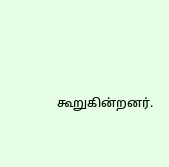கூறுகின்றனர்.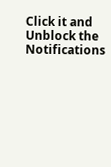Click it and Unblock the Notifications